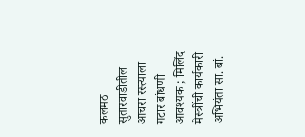कलमठ सुतारवाडीतील आचरा रस्त्याला गटार बांधणी आवश्यक ; मिलिंद मेस्त्रींची कार्यकारी अभियंता सा. बां.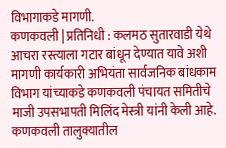विभागाकडे मागणी.
कणकवली | प्रतिनिधी : कलमठ सुतारवाडी येथे आचरा रस्त्याला गटार बांधून देण्यात यावे अशी मागणी कार्यकारी अभियंता सार्वजनिक बांधकाम विभाग यांच्याकडे कणकवली पंचायत समितीचे माजी उपसभापती मिलिंद मेस्त्री यांनी केली आहे.
कणकवली तालुक्यातील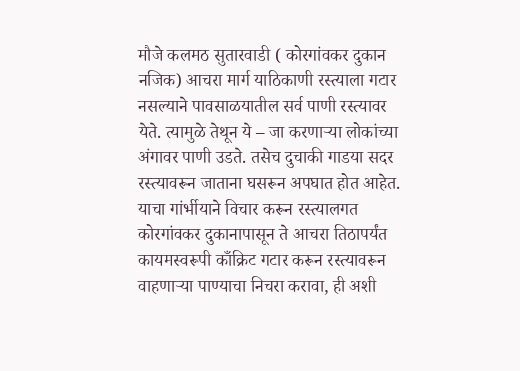मौजे कलमठ सुतारवाडी ( कोरगांवकर दुकान नजिक) आचरा मार्ग याठिकाणी रस्त्याला गटार नसल्याने पावसाळयातील सर्व पाणी रस्त्यावर येते. त्यामुळे तेथून ये – जा करणाऱ्या लोकांच्या अंगावर पाणी उडते. तसेच दुचाकी गाडया सदर रस्त्यावरून जाताना घसरून अपघात होत आहेत. याचा गांर्भीयाने विचार करून रस्त्यालगत कोरगांवकर दुकानापासून ते आचरा तिठापर्यंत कायमस्वरूपी काँक्रिट गटार करून रस्त्यावरून वाहणाऱ्या पाण्याचा निचरा करावा, ही अशी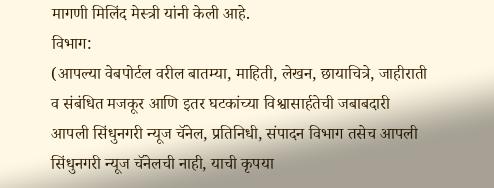मागणी मिलिंद मेस्त्री यांनी केली आहे.
विभाग:
(आपल्या वेबपोर्टल वरील बातम्या, माहिती, लेखन, छायाचित्रे, जाहीराती व संबंधित मजकूर आणि इतर घटकांच्या विश्वासार्हतेची जबाबदारी आपली सिंधुनगरी न्यूज चॅनेल, प्रतिनिधी, संपादन विभाग तसेच आपली सिंधुनगरी न्यूज चॅनेलची नाही, याची कृपया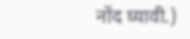नोंद घ्यावी.)